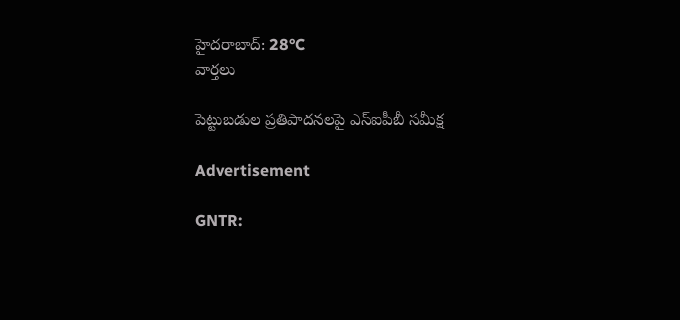హైదరాబాద్: 28°C
వార్తలు

పెట్టుబడుల ప్రతిపాదనలపై ఎస్‌ఐపీబీ సమీక్ష

Advertisement

GNTR: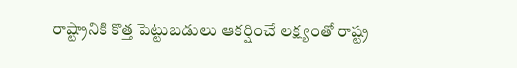రాష్ట్రానికి కొత్త పెట్టుబడులు ఆకర్షించే లక్ష్యంతో రాష్ట్ర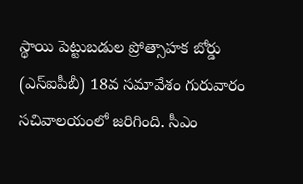స్థాయి పెట్టుబడుల ప్రోత్సాహక బోర్డు (ఎస్‌ఐపీబీ) 18వ సమావేశం గురువారం సచివాలయంలో జరిగింది. సీఎం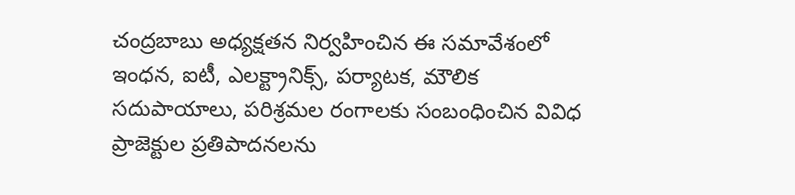చంద్రబాబు అధ్యక్షతన నిర్వహించిన ఈ సమావేశంలో ఇంధన, ఐటీ, ఎలక్ట్రానిక్స్‌, పర్యాటక, మౌలిక సదుపాయాలు, పరిశ్రమల రంగాలకు సంబంధించిన వివిధ ప్రాజెక్టుల ప్రతిపాదనలను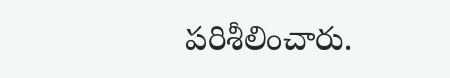పరిశీలించారు.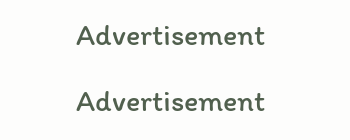Advertisement

Advertisement